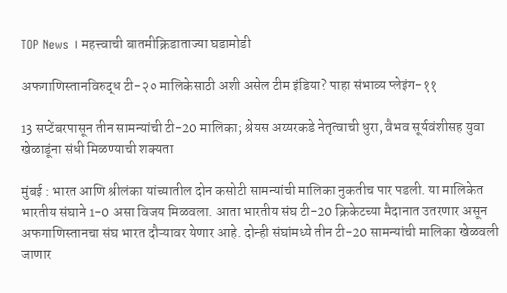TOP News । महत्त्वाची बातमीक्रिडाताज्या घडामोडी

अफगाणिस्तानविरुद्ध टी-२० मालिकेसाठी अशी असेल टीम इंडिया? पाहा संभाव्य प्लेइंग-११

13 सप्टेंबरपासून तीन सामन्यांची टी-20 मालिका; श्रेयस अय्यरकडे नेतृत्वाची धुरा, वैभव सूर्यवंशीसह युवा खेळाडूंना संधी मिळण्याची शक्यता

मुंबई : भारत आणि श्रीलंका यांच्यातील दोन कसोटी सामन्यांची मालिका नुकतीच पार पडली. या मालिकेत भारतीय संघाने 1-0 असा विजय मिळवला. आता भारतीय संघ टी-20 क्रिकेटच्या मैदानात उतरणार असून अफगाणिस्तानचा संघ भारत दौऱ्यावर येणार आहे. दोन्ही संघांमध्ये तीन टी-20 सामन्यांची मालिका खेळवली जाणार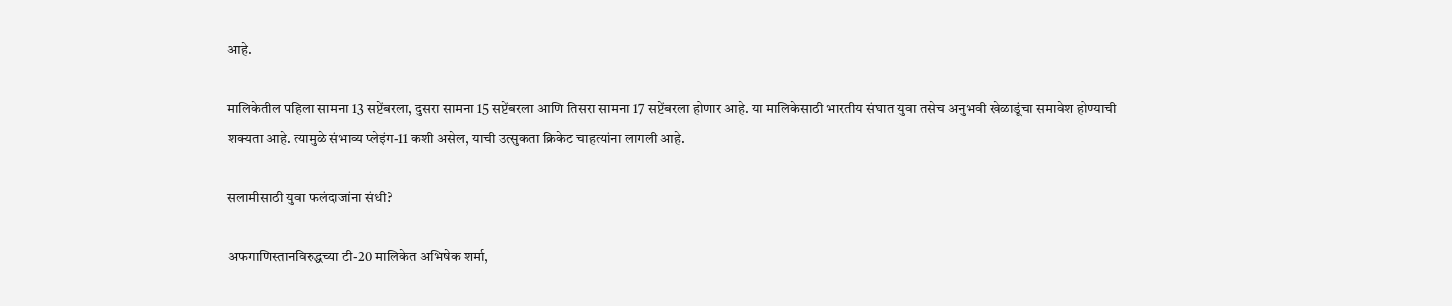आहे.

मालिकेतील पहिला सामना 13 सप्टेंबरला, दुसरा सामना 15 सप्टेंबरला आणि तिसरा सामना 17 सप्टेंबरला होणार आहे. या मालिकेसाठी भारतीय संघात युवा तसेच अनुभवी खेळाडूंचा समावेश होण्याची शक्यता आहे. त्यामुळे संभाव्य प्लेइंग-11 कशी असेल, याची उत्सुकता क्रिकेट चाहत्यांना लागली आहे.

सलामीसाठी युवा फलंदाजांना संधी?

अफगाणिस्तानविरुद्धच्या टी-20 मालिकेत अभिषेक शर्मा,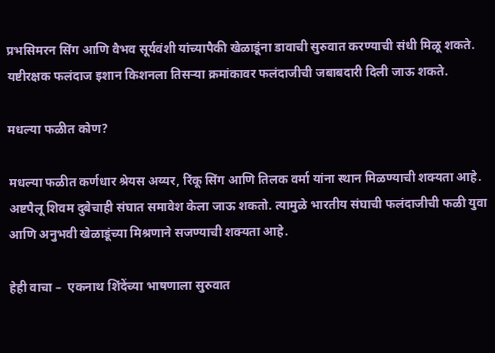प्रभसिमरन सिंग आणि वैभव सूर्यवंशी यांच्यापैकी खेळाडूंना डावाची सुरुवात करण्याची संधी मिळू शकते. यष्टीरक्षक फलंदाज इशान किशनला तिसऱ्या क्रमांकावर फलंदाजीची जबाबदारी दिली जाऊ शकते.

मधल्या फळीत कोण?

मधल्या फळीत कर्णधार श्रेयस अय्यर, रिंकू सिंग आणि तिलक वर्मा यांना स्थान मिळण्याची शक्यता आहे. अष्टपैलू शिवम दुबेचाही संघात समावेश केला जाऊ शकतो. त्यामुळे भारतीय संघाची फलंदाजीची फळी युवा आणि अनुभवी खेळाडूंच्या मिश्रणाने सजण्याची शक्यता आहे.

हेही वाचा –  एकनाथ शिंदेंच्या भाषणाला सुरुवात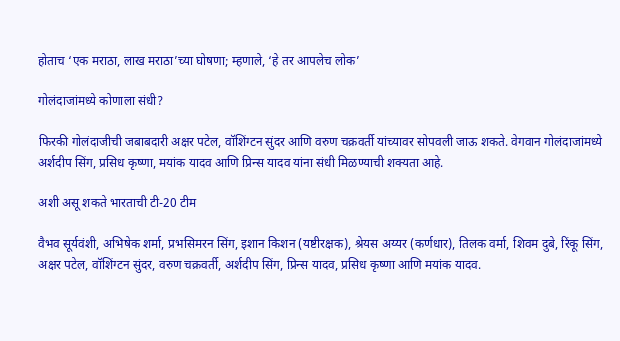होताच ‘एक मराठा, लाख मराठा’च्या घोषणा; म्हणाले, ‘हे तर आपलेच लोक’

गोलंदाजांमध्ये कोणाला संधी?

फिरकी गोलंदाजीची जबाबदारी अक्षर पटेल, वॉशिंग्टन सुंदर आणि वरुण चक्रवर्ती यांच्यावर सोपवली जाऊ शकते. वेगवान गोलंदाजांमध्ये अर्शदीप सिंग, प्रसिध कृष्णा, मयांक यादव आणि प्रिन्स यादव यांना संधी मिळण्याची शक्यता आहे.

अशी असू शकते भारताची टी-20 टीम

वैभव सूर्यवंशी, अभिषेक शर्मा, प्रभसिमरन सिंग, इशान किशन (यष्टीरक्षक), श्रेयस अय्यर (कर्णधार), तिलक वर्मा, शिवम दुबे, रिंकू सिंग, अक्षर पटेल, वॉशिंग्टन सुंदर, वरुण चक्रवर्ती, अर्शदीप सिंग, प्रिन्स यादव, प्रसिध कृष्णा आणि मयांक यादव.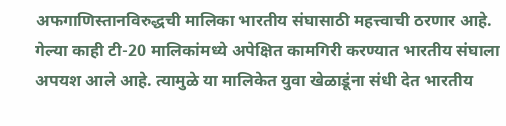अफगाणिस्तानविरुद्धची मालिका भारतीय संघासाठी महत्त्वाची ठरणार आहे. गेल्या काही टी-20 मालिकांमध्ये अपेक्षित कामगिरी करण्यात भारतीय संघाला अपयश आले आहे. त्यामुळे या मालिकेत युवा खेळाडूंना संधी देत भारतीय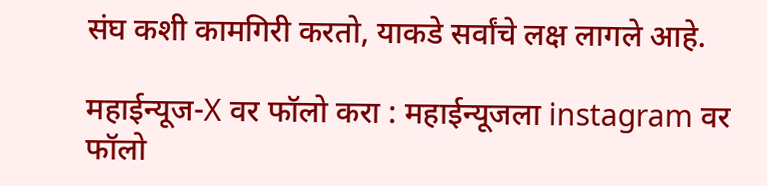संघ कशी कामगिरी करतो, याकडे सर्वांचे लक्ष लागले आहे.

महाईन्यूज-X वर फॉलो करा : महाईन्यूजला instagram वर फॉलो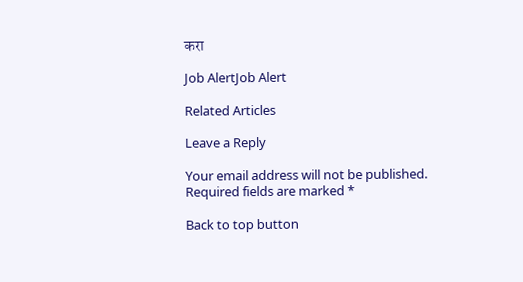करा

Job AlertJob Alert

Related Articles

Leave a Reply

Your email address will not be published. Required fields are marked *

Back to top button